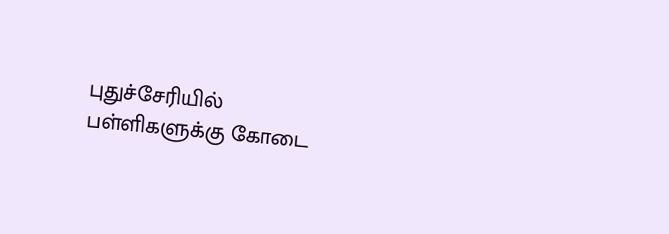புதுச்சேரியில் பள்ளிகளுக்கு கோடை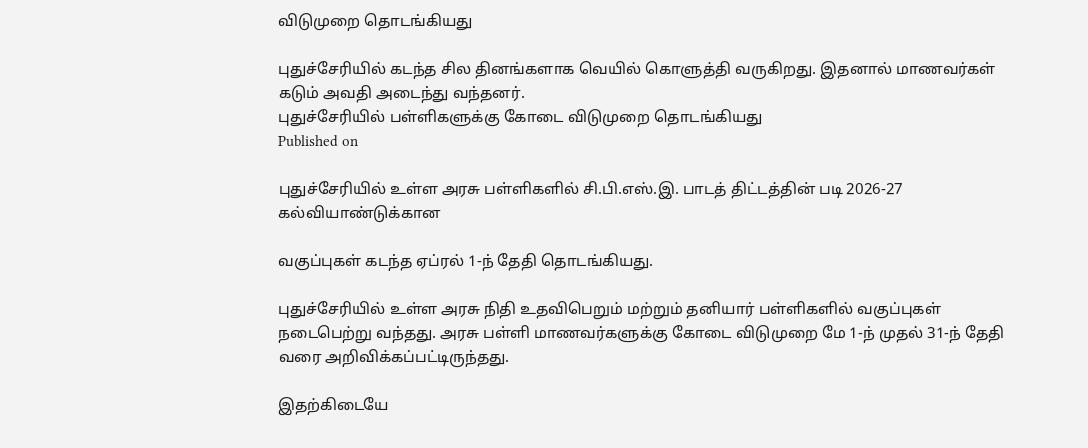விடுமுறை தொடங்கியது

புதுச்சேரியில் கடந்த சில தினங்களாக வெயில் கொளுத்தி வருகிறது. இதனால் மாணவர்கள் கடும் அவதி அடைந்து வந்தனர்.
புதுச்சேரியில் பள்ளிகளுக்கு கோடை விடுமுறை தொடங்கியது
Published on

புதுச்சேரியில் உள்ள அரசு பள்ளிகளில் சி.பி.எஸ்.இ. பாடத் திட்டத்தின் படி 2026-27 கல்வியாண்டுக்கான

வகுப்புகள் கடந்த ஏப்ரல் 1-ந் தேதி தொடங்கியது.

புதுச்சேரியில் உள்ள அரசு நிதி உதவிபெறும் மற்றும் தனியார் பள்ளிகளில் வகுப்புகள் நடைபெற்று வந்தது. அரசு பள்ளி மாணவர்களுக்கு கோடை விடுமுறை மே 1-ந் முதல் 31-ந் தேதி வரை அறிவிக்கப்பட்டிருந்தது.

இதற்கிடையே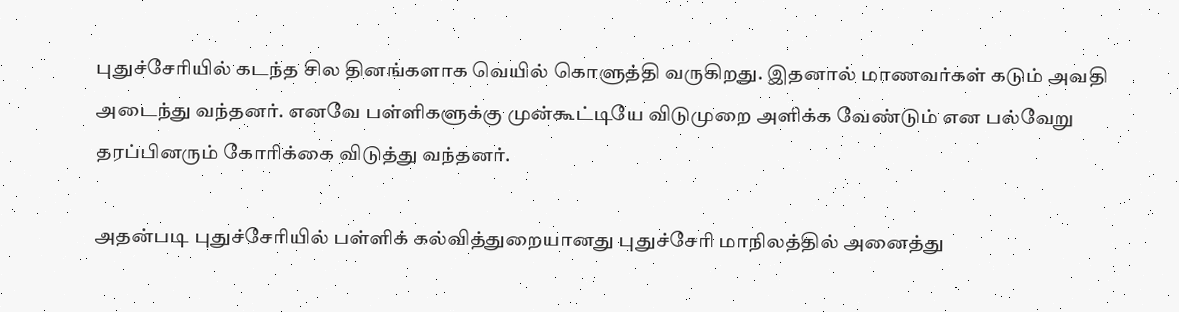புதுச்சேரியில் கடந்த சில தினங்களாக வெயில் கொளுத்தி வருகிறது. இதனால் மாணவர்கள் கடும் அவதி அடைந்து வந்தனர். எனவே பள்ளிகளுக்கு முன்கூட்டியே விடுமுறை அளிக்க வேண்டும் என பல்வேறு தரப்பினரும் கோரிக்கை விடுத்து வந்தனர்.

அதன்படி புதுச்சேரியில் பள்ளிக் கல்வித்துறையானது புதுச்சேரி மாநிலத்தில் அனைத்து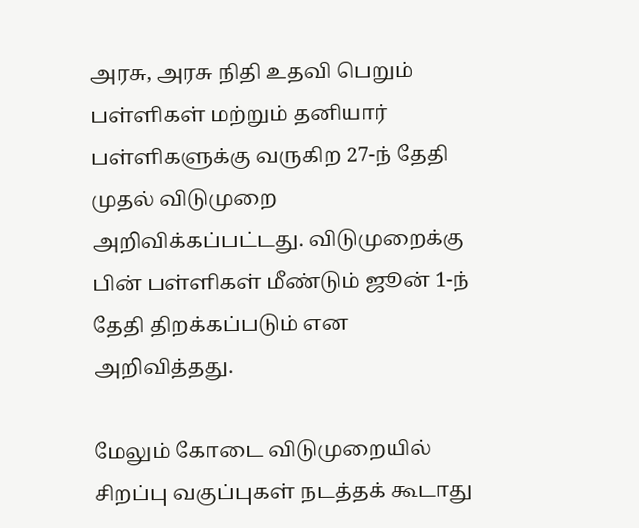அரசு, அரசு நிதி உதவி பெறும் பள்ளிகள் மற்றும் தனியார் பள்ளிகளுக்கு வருகிற 27-ந் தேதி முதல் விடுமுறை அறிவிக்கப்பட்டது. விடுமுறைக்கு பின் பள்ளிகள் மீண்டும் ஜூன் 1-ந் தேதி திறக்கப்படும் என அறிவித்தது.

மேலும் கோடை விடுமுறையில் சிறப்பு வகுப்புகள் நடத்தக் கூடாது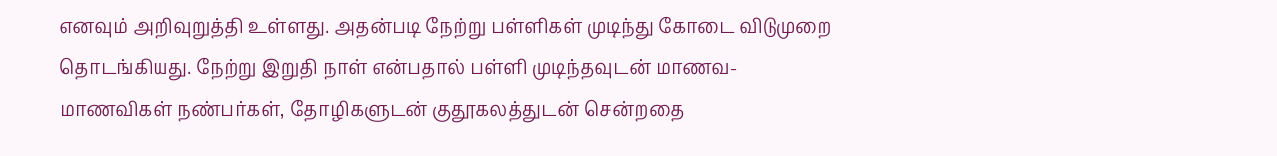எனவும் அறிவுறுத்தி உள்ளது. அதன்படி நேற்று பள்ளிகள் முடிந்து கோடை விடுமுறை தொடங்கியது. நேற்று இறுதி நாள் என்பதால் பள்ளி முடிந்தவுடன் மாணவ-மாணவிகள் நண்பர்கள், தோழிகளுடன் குதூகலத்துடன் சென்றதை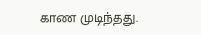காண முடிந்தது.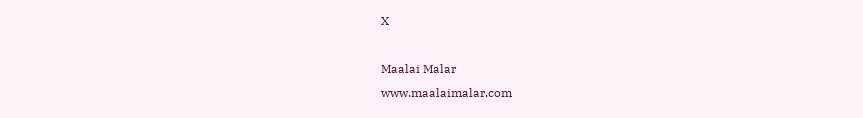X

Maalai Malar
www.maalaimalar.com